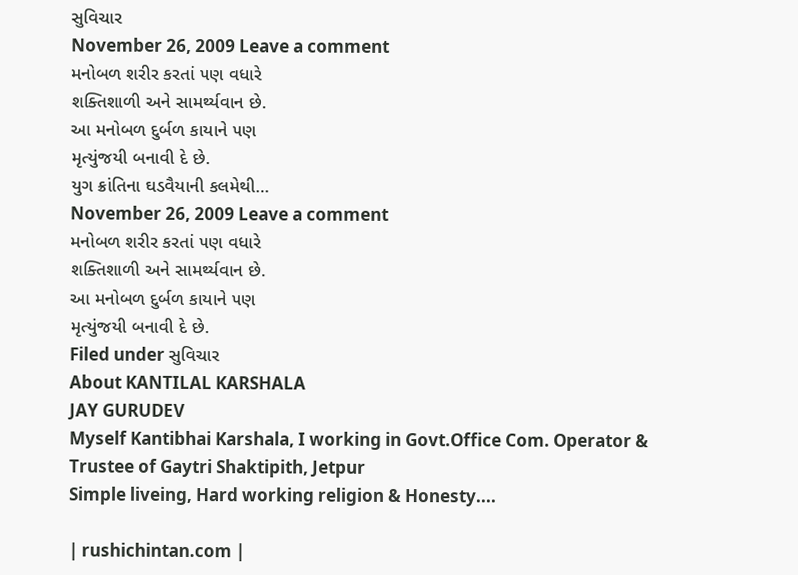સુવિચાર
November 26, 2009 Leave a comment
મનોબળ શરીર કરતાં ૫ણ વધારે
શક્તિશાળી અને સામર્થ્યવાન છે.
આ મનોબળ દુર્બળ કાયાને ૫ણ
મૃત્યુંજયી બનાવી દે છે.
યુગ ક્રાંતિના ઘડવૈયાની કલમેથી…
November 26, 2009 Leave a comment
મનોબળ શરીર કરતાં ૫ણ વધારે
શક્તિશાળી અને સામર્થ્યવાન છે.
આ મનોબળ દુર્બળ કાયાને ૫ણ
મૃત્યુંજયી બનાવી દે છે.
Filed under સુવિચાર
About KANTILAL KARSHALA
JAY GURUDEV
Myself Kantibhai Karshala, I working in Govt.Office Com. Operator & Trustee of Gaytri Shaktipith, Jetpur
Simple liveing, Hard working religion & Honesty....

| rushichintan.com |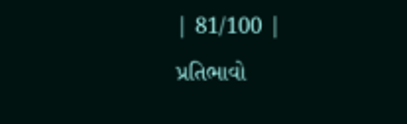| 81/100 |
પ્રતિભાવો